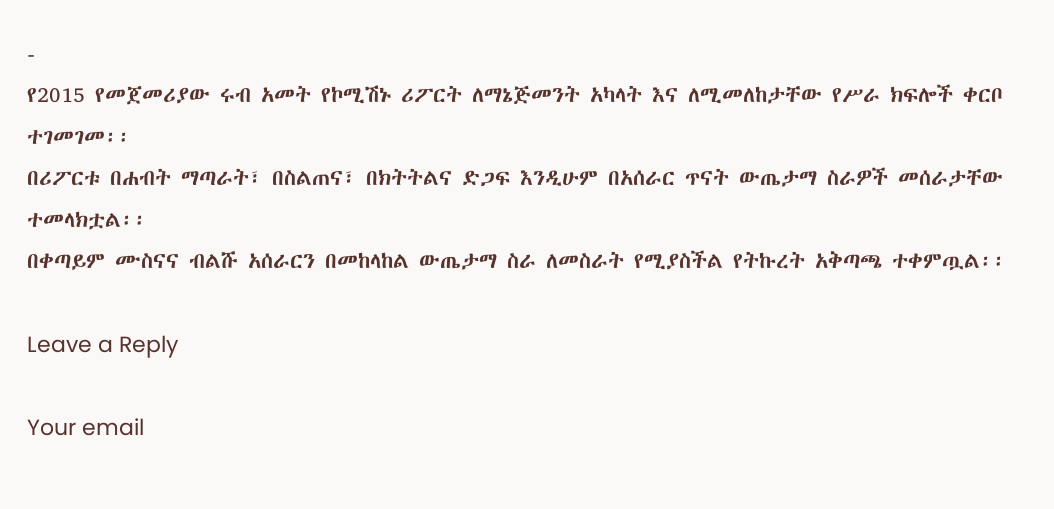-
የ2015 የመጀመሪያው ሩብ አመት የኮሚሽኑ ሪፖርት ለማኔጅመንት አካላት እና ለሚመለከታቸው የሥራ ክፍሎች ቀርቦ ተገመገመ፡፡
በሪፖርቱ በሐብት ማጣራት፣ በስልጠና፣ በክትትልና ድጋፍ እንዲሁም በአሰራር ጥናት ውጤታማ ስራዎች መሰራታቸው ተመላክቷል፡፡
በቀጣይም ሙስናና ብልሹ አሰራርን በመከላከል ውጤታማ ስራ ለመስራት የሚያስችል የትኩረት አቅጣጫ ተቀምጧል፡፡

Leave a Reply

Your email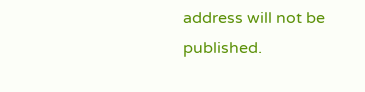address will not be published.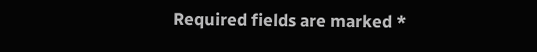Required fields are marked *